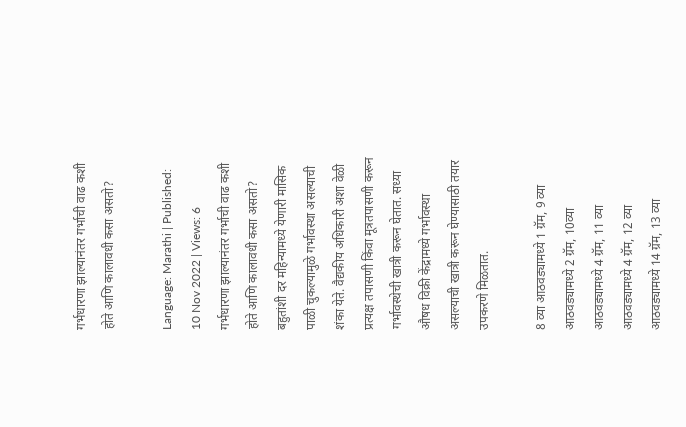गर्भधारणा झाल्यानंतर गर्भाची वाढ कशी होते आणि कालावधी कसा असतो?

Language: Marathi | Published: 10 Nov 2022 | Views: 6
गर्भधारणा झाल्यानंतर गर्भाची वाढ कशी होते आणि कालावधी कसा असतो?
बहुतांशी दर महिन्यामध्ये येणारी मासिक पाळी चुकल्यामुळे गर्भावस्था असल्याची शंका येते. वैद्यकीय अधिकारी अशा वेळी प्रत्यक्ष तपासणी किंवा मूत्रतपासणी करून गर्भावस्थेची खात्री करून घेतात. सध्या औषध विक्री केंद्रामध्ये गर्भावस्था असल्याची खात्री करून घेण्यासाठी तयार उपकरणे मिळतात.

8 व्या आठवड्यामध्ये 1 ग्रॅम, 9 व्या आठवड्यामध्ये 2 ग्रॅम, 10व्या आठवड्यामध्ये 4 ग्रॅम, 11 व्या आठवड्यामध्ये 4 ग्रॅम, 12 व्या आठवड्यामध्ये 14 ग्रॅम, 13 व्या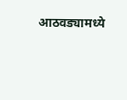आठवड्यामध्ये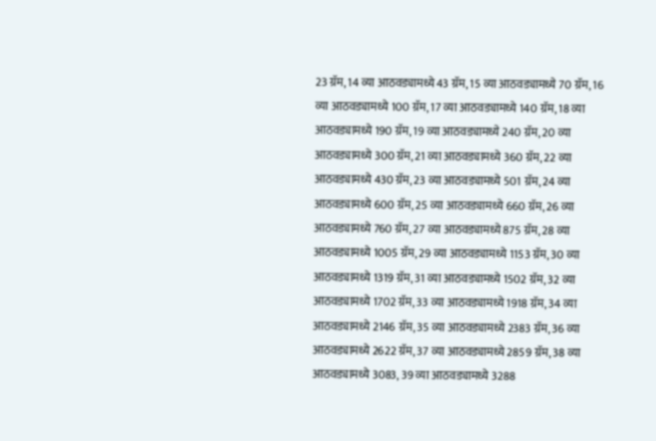23 ग्रॅम, 14 व्या आठवड्यामध्ये 43 ग्रॅम, 15 व्या आठवड्यामध्ये 70 ग्रॅम, 16 व्या आठवड्यामध्ये 100 ग्रॅम, 17 व्या आठवड्यामध्ये 140 ग्रॅम, 18 व्या आठवड्यामध्ये 190 ग्रॅम, 19 व्या आठवड्यामध्ये 240 ग्रॅम, 20 व्या आठवड्यामध्ये 300 ग्रॅम, 21 व्या आठवड्यामध्ये 360 ग्रॅम, 22 व्या आठवड्यामध्ये 430 ग्रॅम, 23 व्या आठवड्यामध्ये 501 ग्रॅम, 24 व्या आठवड्यामध्ये 600 ग्रॅम, 25 व्या आठवड्यामध्ये 660 ग्रॅम, 26 व्या आठवड्यामध्ये 760 ग्रॅम, 27 व्या आठवड्यामध्ये 875 ग्रॅम, 28 व्या आठवड्यामध्ये 1005 ग्रॅम, 29 व्या आठवड्यामध्ये 1153 ग्रॅम, 30 व्या आठवड्यामध्ये 1319 ग्रॅम, 31 व्या आठवड्यामध्ये 1502 ग्रॅम, 32 व्या आठवड्यामध्ये 1702 ग्रॅम, 33 व्या आठवड्यामध्ये 1918 ग्रॅम, 34 व्या आठवड्यामध्ये 2146 ग्रॅम, 35 व्या आठवड्यामध्ये 2383 ग्रॅम, 36 व्या आठवड्यामध्ये 2622 ग्रॅम, 37 व्या आठवड्यामध्ये 2859 ग्रॅम, 38 व्या आठवड्यामध्ये 3083, 39 व्या आठवड्यामध्ये 3288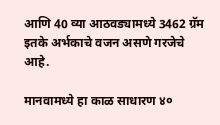आणि 40 व्या आठवड्यामध्ये 3462 ग्रॅम इतके अर्भकाचे वजन असणे गरजेचे आहे.

मानवामध्ये हा काळ साधारण ४०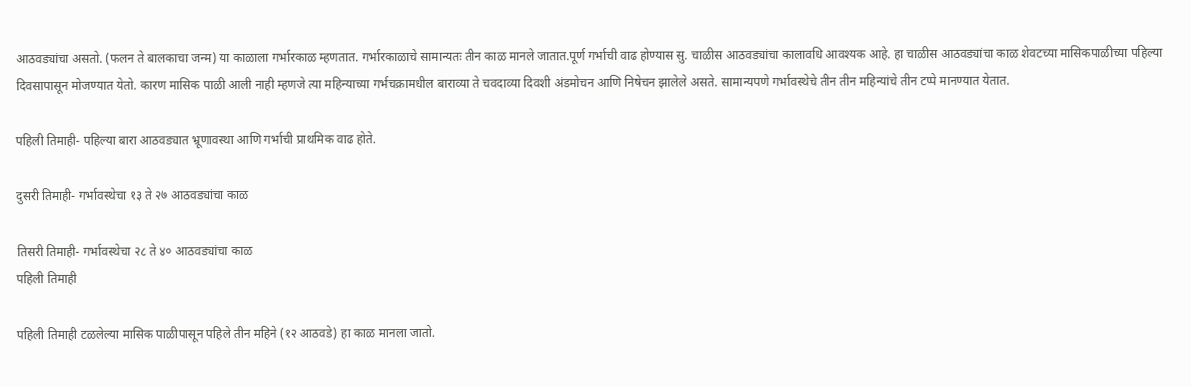आठवड्यांचा असतो. (फलन ते बालकाचा जन्म) या काळाला गर्भारकाळ म्हणतात. गर्भारकाळाचे सामान्यतः तीन काळ मानले जातात.पूर्ण गर्भाची वाढ होण्यास सु. चाळीस आठवड्यांचा कालावधि आवश्यक आहे. हा चाळीस आठवड्यांचा काळ शेवटच्या मासिकपाळीच्या पहिल्या दिवसापासून मोजण्यात येतो. कारण मासिक पाळी आली नाही म्हणजे त्या महिन्याच्या गर्भचक्रामधील बाराव्या ते चवदाव्या दिवशी अंडमोचन आणि निषेचन झालेले असते. सामान्यपणे गर्भावस्थेचे तीन तीन महिन्यांचे तीन टप्पे मानण्यात येतात.

पहिली तिमाही- पहिल्या बारा आठवड्यात भ्रूणावस्था आणि गर्भाची प्राथमिक वाढ होते.

दुसरी तिमाही- गर्भावस्थेचा १३ ते २७ आठवड्यांचा काळ

तिसरी तिमाही- गर्भावस्थेचा २८ ते ४० आठवड्यांचा काळ
पहिली तिमाही

पहिली तिमाही टळलेल्या मासिक पाळीपासून पहिले तीन महिने (१२ आठवडे) हा काळ मानला जातो.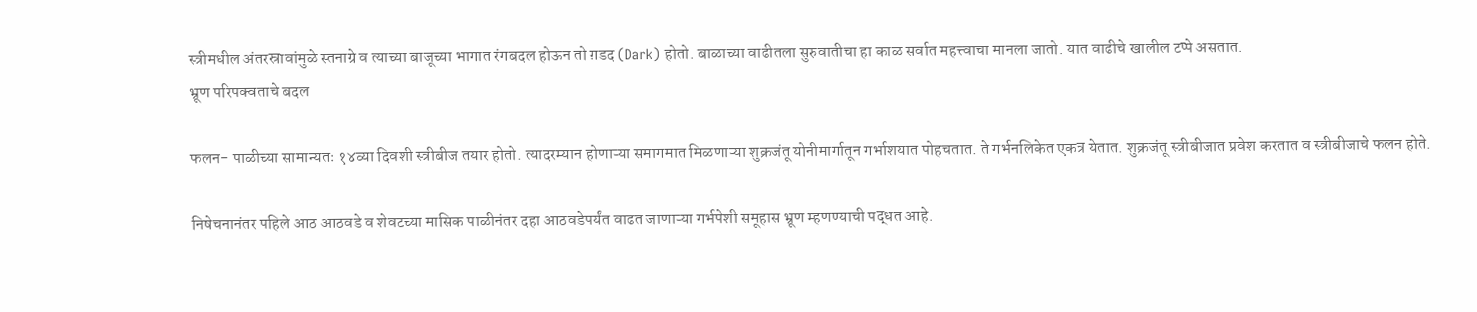स्त्रीमधील अंतरस्रावांमुळे स्तनाग्रे व त्याच्या बाजूच्या भागात रंगबदल होऊन तो ग़डद (Dark) होतो. बाळाच्या वाढीतला सुरुवातीचा हा काळ सर्वात महत्त्वाचा मानला जातो. यात वाढीचे खालील टप्पे असतात.
भ्रूण परिपक्वताचे बदल

फलन- पाळीच्या सामान्यतः १४व्या दिवशी स्त्रीबीज तयार होतो. त्यादरम्यान होणाऱ्या समागमात मिळणाऱ्या शुक्रजंतू योनीमार्गातून गर्भाशयात पोहचतात. ते गर्भनलिकेत एकत्र येतात. शुक्रजंतू स्त्रीबीजात प्रवेश करतात व स्त्रीबीजाचे फलन होते.

निषेचनानंतर पहिले आठ आठवडे व शेवटच्या मासिक पाळीनंतर दहा आठवडेपर्यंत वाढत जाणाऱ्या गर्भपेशी समूहास भ्रूण म्हणण्याची पद्धत आहे.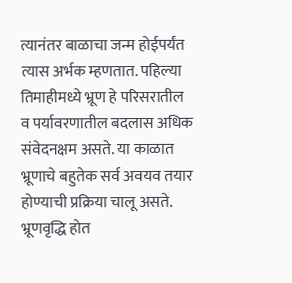त्यानंतर बाळाचा जन्म होईपर्यंत त्यास अर्भक म्हणतात. पहिल्या तिमाहीमध्ये भ्रूण हे परिसरातील व पर्यावरणातील बदलास अधिक संवेदनक्षम असते. या काळात भ्रूणाचे बहुतेक सर्व अवयव तयार होण्याची प्रक्रिया चालू असते. भ्रूणवृद्धि होत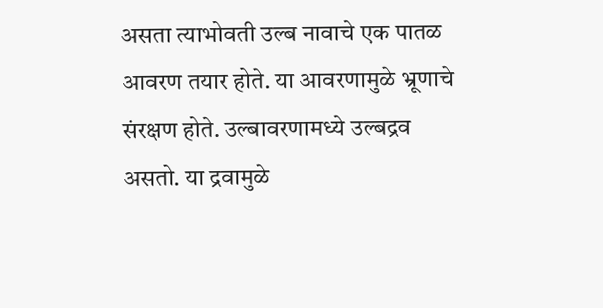असता त्याभोवती उल्ब नावाचे एक पातळ आवरण तयार होते. या आवरणामुळे भ्रूणाचे संरक्षण होते. उल्बावरणामध्ये उल्बद्रव असतो. या द्रवामुळे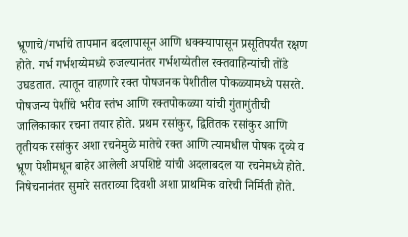भ्रूणाचे/गर्भाचे तापमान बदलापासून आणि धक्क्यापासून प्रसूतिपर्यंत रक्षण होते. गर्भ गर्भशय्येमध्ये रुजल्यानंतर गर्भशय्येतील रक्तवाहिन्यांची तोंडे उघडतात. त्यातून वाहणारे रक्त पोषजनक पेशीतील पोकळ्यामध्ये पसरते. पोषजन्य पेशींचे भरीव स्तंभ आणि रक्तपोकळ्या यांची गुंतागुंतीची जालिकाकार रचना तयार होते. प्रथम रसांकुर, द्वितितक रसांकुर आणि तृतीयक रसांकुर अशा रचनेमुळे मातेचे रक्त आणि त्यामधील पोषक दृव्ये व भ्रूण पेशीमधून बाहेर आलेली अपशिष्टे यांची अदलाबदल या रचनेमध्ये होते. निषेचनानंतर सुमारे सतराव्या दिवशी अशा प्राथमिक वारेची निर्मिती होते.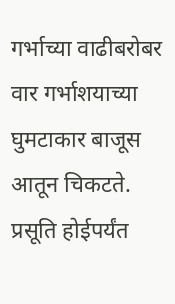गर्भाच्या वाढीबरोबर वार गर्भाशयाच्या घुमटाकार बाजूस आतून चिकटते. प्रसूति होईपर्यंत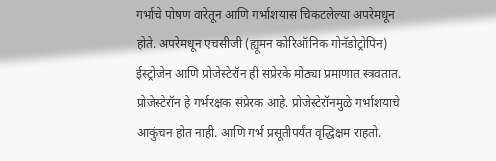गर्भाचे पोषण वारेतून आणि गर्भाशयास चिकटलेल्या अपरेमधून होते. अपरेमधून एचसीजी (ह्यूमन कोरिऑनिक गोनॅडोट्रोपिन) ईस्ट्रोजेन आणि प्रोजेस्टेरॉन ही संप्रेरके मोठ्या प्रमाणात स्त्रवतात. प्रोजेस्टेरॉन हे गर्भरक्षक संप्रेरक आहे. प्रोजेस्टेरॉनमुळे गर्भाशयाचे आकुंचन होत नाही. आणि गर्भ प्रसूतीपर्यंत वृद्धिक्षम राहतो.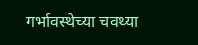गर्भावस्थेच्या चवथ्या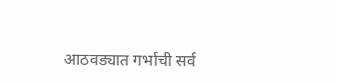आठवड्यात गर्भाची सर्व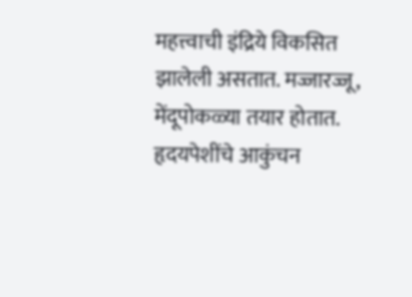महत्त्वाची इंद्रिये विकसित झालेली असतात. मज्जारज्जू, मेंदूपोकळ्या तयार होतात. हृदयपेशींचे आकुंचन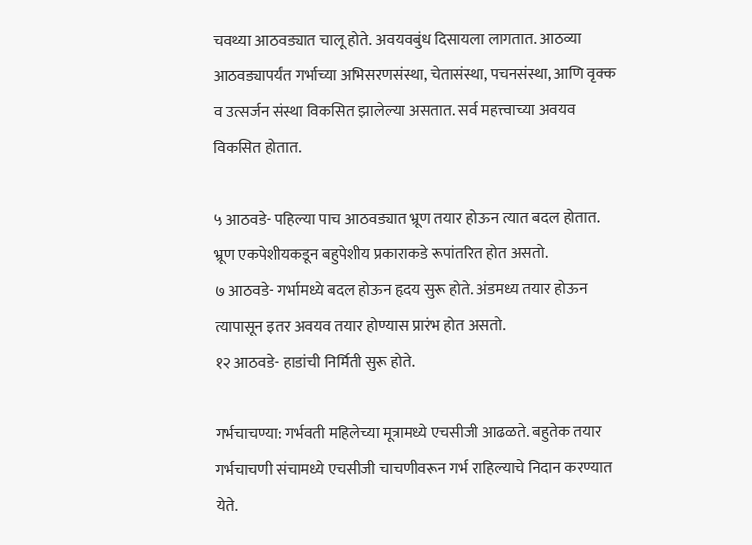चवथ्या आठवड्यात चालू होते. अवयवबुंध दिसायला लागतात. आठव्या आठवड्यापर्यंत गर्भाच्या अभिसरणसंस्था, चेतासंस्था, पचनसंस्था, आणि वृक्क व उत्सर्जन संस्था विकसित झालेल्या असतात. सर्व महत्त्वाच्या अवयव विकसित होतात.

५ आठवडे- पहिल्या पाच आठवड्यात भ्रूण तयार होऊन त्यात बदल होतात. भ्रूण एकपेशीयकडून बहुपेशीय प्रकाराकडे रूपांतरित होत असतो.
७ आठवडे- गर्भामध्ये बदल होऊन हृदय सुरू होते. अंडमध्य तयार होऊन त्यापासून इतर अवयव तयार होण्यास प्रारंभ होत असतो.
१२ आठवडे- हाडांची निर्मिती सुरू होते.

गर्भचाचण्या: गर्भवती महिलेच्या मूत्रामध्ये एचसीजी आढळते. बहुतेक तयार गर्भचाचणी संचामध्ये एचसीजी चाचणीवरून गर्भ राहिल्याचे निदान करण्यात येते.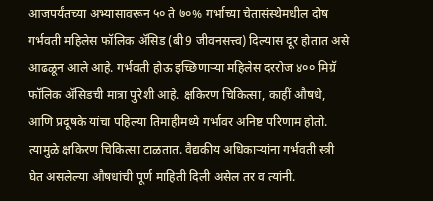आजपर्यंतच्या अभ्यासावरून ५० ते ७०% गर्भाच्या चेतासंस्थेमधील दोष गर्भवती महिलेस फॉलिक ॲसिड (बी9 जीवनसत्त्व) दिल्यास दूर होतात असे आढळून आले आहे. गर्भवती होऊ इच्छिणाऱ्या महिलेस दररोज ४०० मिग्रॅ फॉलिक ॲसिडची मात्रा पुरेशी आहे. क्षकिरण चिकित्सा, काहीं औषधे, आणि प्रदूषके यांचा पहिल्या तिमाहीमध्ये गर्भावर अनिष्ट परिणाम होतो. त्यामुळे क्षकिरण चिकित्सा टाळतात. वैद्यकीय अधिकाऱ्यांना गर्भवती स्त्री घेत असलेल्या औषधांची पूर्ण माहिती दिली असेल तर व त्यांनी.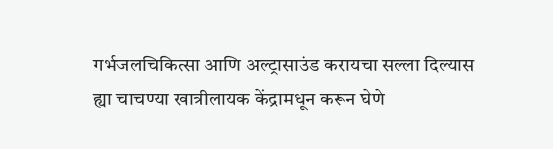गर्भजलचिकित्सा आणि अल्ट्रासाउंड करायचा सल्ला दिल्यास ह्या चाचण्या खात्रीलायक केंद्रामधून करून घेणे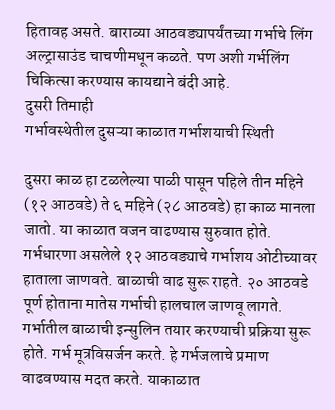हितावह असते. बाराव्या आठवड्यापर्यंतच्या गर्भाचे लिंग अल्ट्रासाउंड चाचणीमधून कळते. पण अशी गर्भलिंग चिकित्सा करण्यास कायद्याने बंदी आहे.
दुसरी तिमाही
गर्भावस्थेतील दुसऱ्या काळात गर्भाशयाची स्थिती

दुसरा काळ हा टळलेल्या पाळी पासून पहिले तीन महिने (१२ आठवडे) ते ६ महिने (२८ आठवडे) हा काळ मानला जातो. या काळात वजन वाढण्यास सुरुवात होते. गर्भधारणा असलेले १२ आठवड्याचे गर्भाशय ओटीच्यावर हाताला जाणवते. बाळाची वाढ सुरू राहते. २० आठवडे पूर्ण होताना मातेस गर्भाची हालचाल जाणवू लागते. गर्भातील बाळाची इन्सुलिन तयार करण्याची प्रक्रिया सुरू होते. गर्भ मूत्रविसर्जन करते. हे गर्भजलाचे प्रमाण वाढवण्यास मदत करते. याकाळात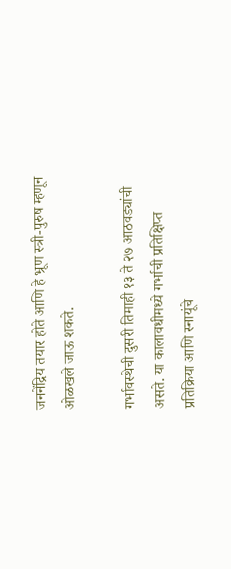जननेंद्रिय तयार होते आणि हे भ्रूण स्त्री-पुरुष म्हणून ओळखले जाऊ शकते.

गर्भावस्थेची दुसरी तिमाही १३ ते २७ आठवड्यांची असते. या कालावधीमध्ये गर्भाची प्रतिक्षिप्त प्रतिक्रिया आणि स्नायूंचे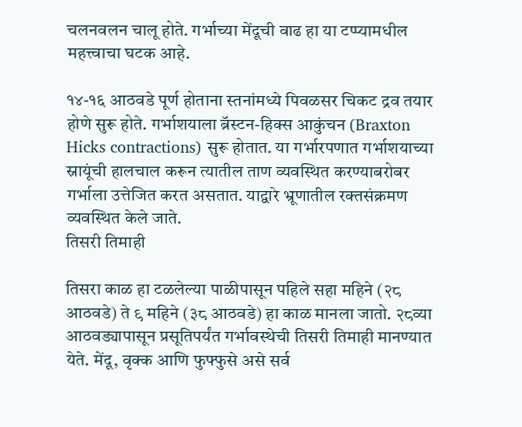चलनवलन चालू होते. गर्भाच्या मेंदूची वाढ हा या टप्प्यामधील महत्त्वाचा घटक आहे.

१४-१६ आठवडे पूर्ण होताना स्तनांमध्ये पिवळसर चिकट द्रव तयार होणे सुरू होते. गर्भाशयाला ब्रॅस्टन-हिक्स आकुंचन (Braxton Hicks contractions) सुरू होतात. या गर्भारपणात गर्भाशयाच्या स्नायूंची हालचाल करून त्यातील ताण व्यवस्थित करण्याबरोबर गर्भाला उत्तेजित करत असतात. याद्वारे भ्रूणातील रक्तसंक्रमण व्यवस्थित केले जाते.
तिसरी तिमाही

तिसरा काळ हा टळलेल्या पाळीपासून पहिले सहा महिने (२८ आठवडे) ते ९ महिने (३८ आठवडे) हा काळ मानला जातो. २८व्या आठवड्यापासून प्रसूतिपर्यंत गर्भावस्थेची तिसरी तिमाही मानण्यात येते. मेंदू, वृक्क आणि फुफ्फुसे असे सर्व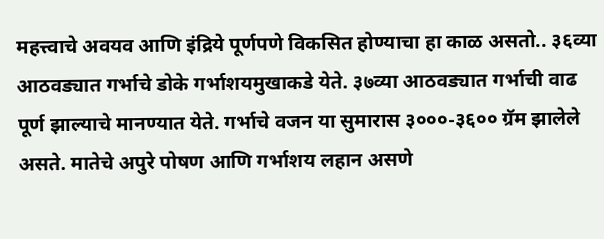महत्त्वाचे अवयव आणि इंद्रिये पूर्णपणे विकसित होण्याचा हा काळ असतो.. ३६व्या आठवड्यात गर्भाचे डोके गर्भाशयमुखाकडे येते. ३७व्या आठवड्यात गर्भाची वाढ पूर्ण झाल्याचे मानण्यात येते. गर्भाचे वजन या सुमारास ३०००-३६०० ग्रॅम झालेले असते. मातेचे अपुरे पोषण आणि गर्भाशय लहान असणे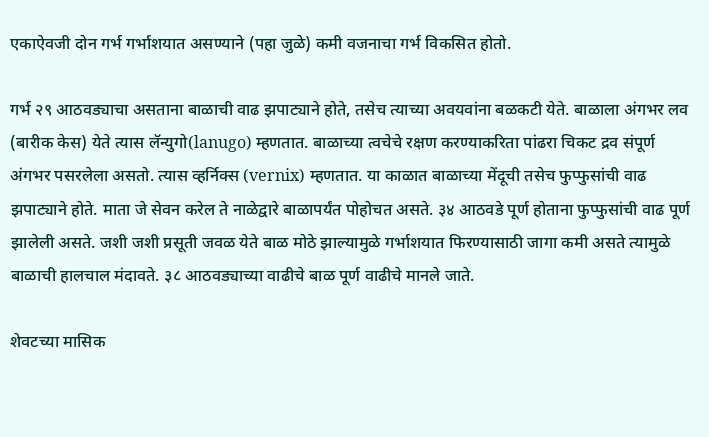एकाऐवजी दोन गर्भ गर्भाशयात असण्याने (पहा जुळे) कमी वजनाचा गर्भ विकसित होतो.

गर्भ २९ आठवड्याचा असताना बाळाची वाढ झपाट्याने होते, तसेच त्याच्या अवयवांना बळकटी येते. बाळाला अंगभर लव (बारीक केस) येते त्यास लॅन्युगो(lanugo) म्हणतात. बाळाच्या त्वचेचे रक्षण करण्याकरिता पांढरा चिकट द्रव संपूर्ण अंगभर पसरलेला असतो. त्यास व्हर्निक्स (vernix) म्हणतात. या काळात बाळाच्या मेंदूची तसेच फुप्फुसांची वाढ झपाट्याने होते. माता जे सेवन करेल ते नाळेद्वारे बाळापर्यंत पोहोचत असते. ३४ आठवडे पूर्ण होताना फुप्फुसांची वाढ पूर्ण झालेली असते. जशी जशी प्रसूती जवळ येते बाळ मोठे झाल्यामुळे गर्भाशयात फिरण्यासाठी जागा कमी असते त्यामुळे बाळाची हालचाल मंदावते. ३८ आठवड्याच्या वाढीचे बाळ पूर्ण वाढीचे मानले जाते.

शेवटच्या मासिक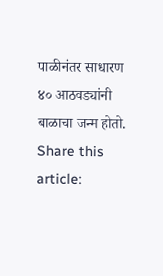पाळीनंतर साधारण ४० आठवड्यांनी बाळाचा जन्म होतो.
Share this article: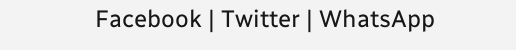Facebook | Twitter | WhatsApp